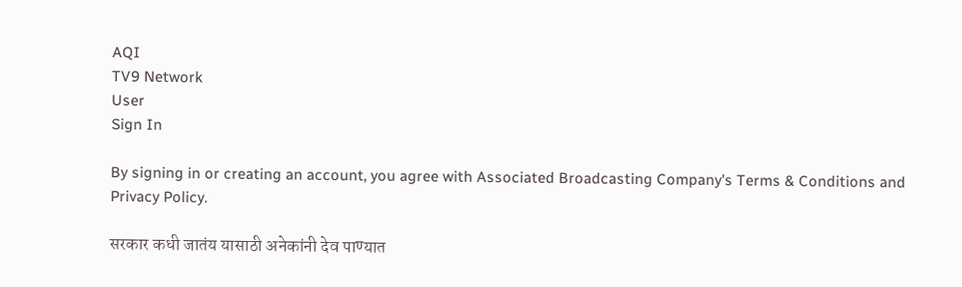AQI
TV9 Network
User
Sign In

By signing in or creating an account, you agree with Associated Broadcasting Company's Terms & Conditions and Privacy Policy.

सरकार कधी जातंय यासाठी अनेकांनी देव पाण्यात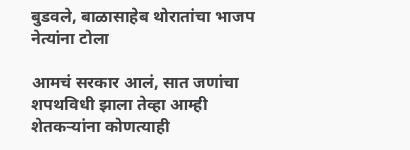बुडवले, बाळासाहेब थोरातांचा भाजप नेत्यांना टोला

आमचं सरकार आलं, सात जणांचा शपथविधी झाला तेव्हा आम्ही शेतकऱ्यांना कोणत्याही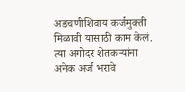अडचणीशिवाय कर्जमुक्ती मिळावी यासाठी काम केलं. त्या अगोदर शेतकऱ्यांना अनेक अर्ज भरावे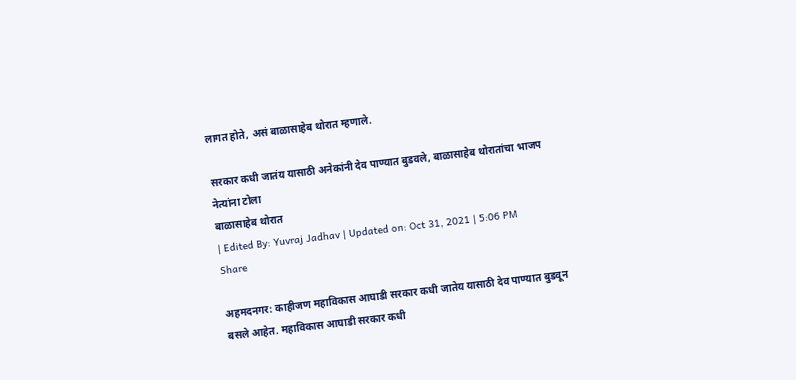लागत होते, असं बाळासाहेब थोरात म्हणाले.

सरकार कधी जातंय यासाठी अनेकांनी देव पाण्यात बुडवले, बाळासाहेब थोरातांचा भाजप नेत्यांना टोला
बाळासाहेब थोरात
| Edited By: Yuvraj Jadhav | Updated on: Oct 31, 2021 | 5:06 PM
Share

अहमदनगर: काहीजण महाविकास आघाडी सरकार कधी जातेय यासाठी देव पाण्यात बुडवून बसले आहेत. महाविकास आघाडी सरकार कधी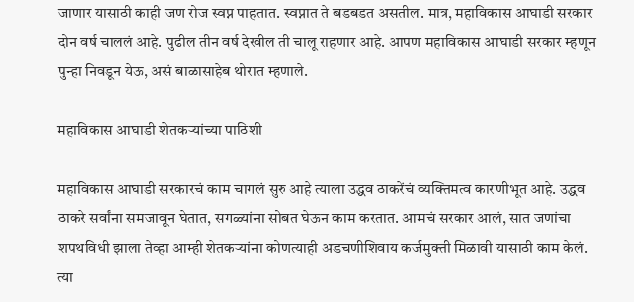जाणार यासाठी काही जण रोज स्वप्न पाहतात. स्वप्नात ते बडबडत असतील. मात्र, महाविकास आघाडी सरकार दोन वर्ष चाललं आहे. पुढील तीन वर्ष देखील ती चालू राहणार आहे. आपण महाविकास आघाडी सरकार म्हणून पुन्हा निवडून येऊ, असं बाळासाहेब थोरात म्हणाले.

महाविकास आघाडी शेतकऱ्यांच्या पाठिशी

महाविकास आघाडी सरकारचं काम चागलं सुरु आहे त्याला उद्धव ठाकरेंचं व्यक्तिमत्व कारणीभूत आहे. उद्धव ठाकरे सर्वांना समजावून घेतात, सगळ्यांना सोबत घेऊन काम करतात. आमचं सरकार आलं, सात जणांचा शपथविधी झाला तेव्हा आम्ही शेतकऱ्यांना कोणत्याही अडचणीशिवाय कर्जमुक्ती मिळावी यासाठी काम केलं. त्या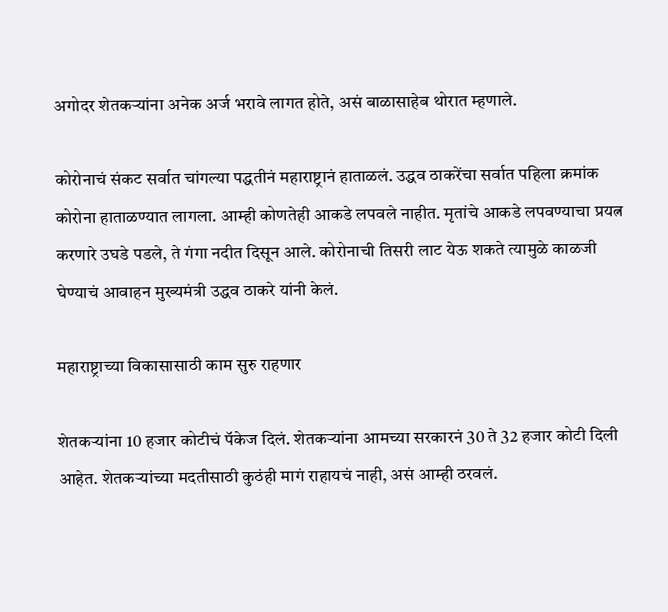अगोदर शेतकऱ्यांना अनेक अर्ज भरावे लागत होते, असं बाळासाहेब थोरात म्हणाले.

कोरोनाचं संकट सर्वात चांगल्या पद्धतीनं महाराष्ट्रानं हाताळलं. उद्धव ठाकरेंचा सर्वात पहिला क्रमांक कोरोना हाताळण्यात लागला. आम्ही कोणतेही आकडे लपवले नाहीत. मृतांचे आकडे लपवण्याचा प्रयत्न करणारे उघडे पडले, ते गंगा नदीत दिसून आले. कोरोनाची तिसरी लाट येऊ शकते त्यामुळे काळजी घेण्याचं आवाहन मुख्यमंत्री उद्धव ठाकरे यांनी केलं.

महाराष्ट्राच्या विकासासाठी काम सुरु राहणार

शेतकऱ्यांना 10 हजार कोटीचं पॅकेज दिलं. शेतकऱ्यांना आमच्या सरकारनं 30 ते 32 हजार कोटी दिली आहेत. शेतकऱ्यांच्या मदतीसाठी कुठंही मागं राहायचं नाही, असं आम्ही ठरवलं.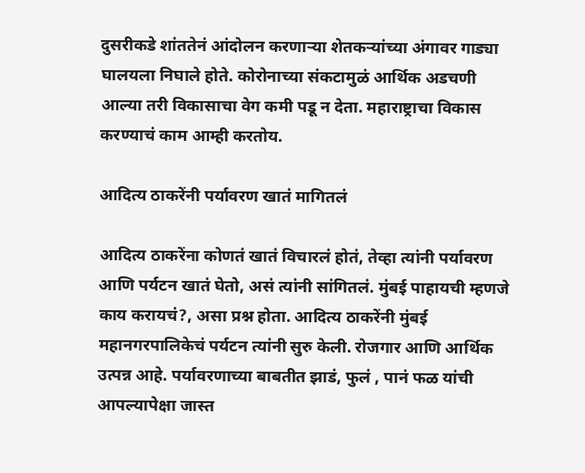दुसरीकडे शांततेनं आंदोलन करणाऱ्या शेतकऱ्यांच्या अंगावर गाड्या घालयला निघाले होते. कोरोनाच्या संकटामुळं आर्थिक अडचणी आल्या तरी विकासाचा वेग कमी पडू न देता. महाराष्ट्राचा विकास करण्याचं काम आम्ही करतोय.

आदित्य ठाकरेंनी पर्यावरण खातं मागितलं

आदित्य ठाकरेंना कोणतं खातं विचारलं होतं, तेव्हा त्यांनी पर्यावरण आणि पर्यटन खातं घेतो, असं त्यांनी सांगितलं. मुंबई पाहायची म्हणजे काय करायचं?, असा प्रश्न होता. आदित्य ठाकरेंनी मुंबई महानगरपालिकेचं पर्यटन त्यांनी सुरु केली. रोजगार आणि आर्थिक उत्पन्न आहे. पर्यावरणाच्या बाबतीत झाडं, फुलं , पानं फळ यांची आपल्यापेक्षा जास्त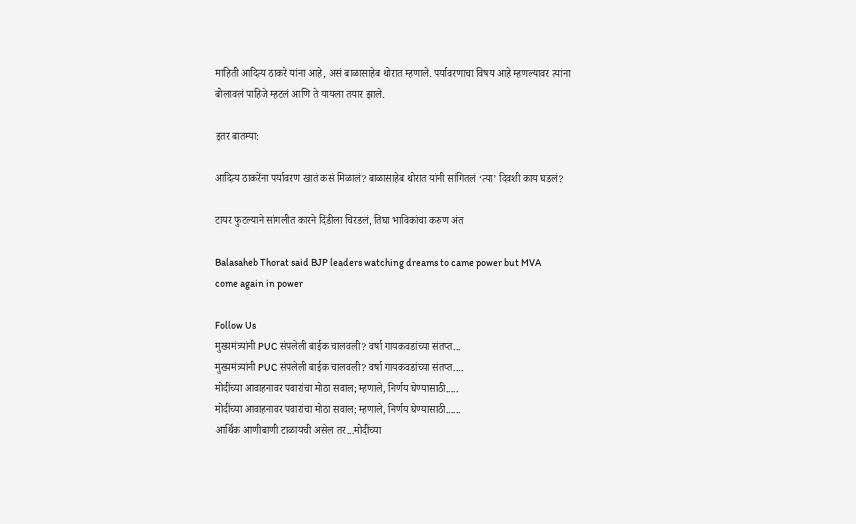माहिती आदित्य ठाकरे यांना आहे, असं बाळासाहेब थोरात म्हणाले. पर्यावरणाचा विषय आहे म्हणल्यावर त्यांना बोलावलं पाहिजे म्हटलं आणि ते यायला तयार झाले.

इतर बातम्या:

आदित्य ठाकरेंना पर्यावरण खातं कसं मिळालं? बाळासाहेब थोरात यांनी सांगितलं ‘त्या’ दिवशी काय घडलं?

टायर फुटल्याने सांगलीत कारने दिंडीला चिरडलं, तिघा भाविकांचा करुण अंत

Balasaheb Thorat said BJP leaders watching dreams to came power but MVA come again in power

Follow Us
मुख्यमंत्र्यांनी PUC संपलेली बाईक चालवली? वर्षा गायकवडांच्या संतप्त...
मुख्यमंत्र्यांनी PUC संपलेली बाईक चालवली? वर्षा गायकवडांच्या संतप्त....
मोदींच्या आवाहनावर पवारांचा मोठा सवाल; म्हणाले, निर्णय घेण्यासाठी.....
मोदींच्या आवाहनावर पवारांचा मोठा सवाल; म्हणाले, निर्णय घेण्यासाठी......
आर्थिक आणीबाणी टाळायची असेल तर...मोदींच्या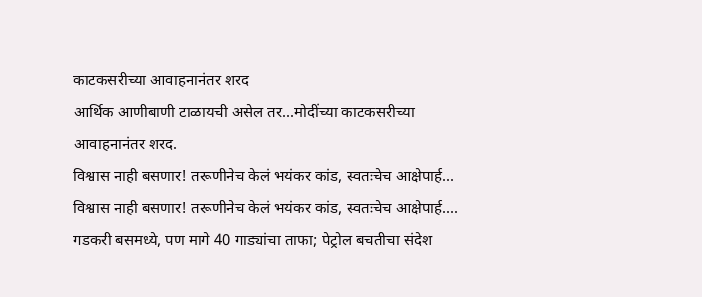काटकसरीच्या आवाहनानंतर शरद
आर्थिक आणीबाणी टाळायची असेल तर...मोदींच्या काटकसरीच्या आवाहनानंतर शरद.
विश्वास नाही बसणार! तरूणीनेच केलं भयंकर कांड, स्वतःचेच आक्षेपार्ह...
विश्वास नाही बसणार! तरूणीनेच केलं भयंकर कांड, स्वतःचेच आक्षेपार्ह....
गडकरी बसमध्ये, पण मागे 40 गाड्यांचा ताफा; पेट्रोल बचतीचा संदेश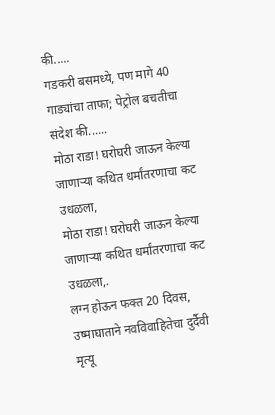की.....
गडकरी बसमध्ये, पण मागे 40 गाड्यांचा ताफा; पेट्रोल बचतीचा संदेश की......
मोठा राडा! घरोघरी जाऊन केल्या जाणाऱ्या कथित धर्मांतरणाचा कट उधळला,
मोठा राडा! घरोघरी जाऊन केल्या जाणाऱ्या कथित धर्मांतरणाचा कट उधळला,.
लग्न होऊन फक्त 20 दिवस, उष्माघाताने नवविवाहितेचा दुर्दैवी मृत्यू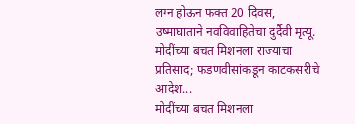लग्न होऊन फक्त 20 दिवस, उष्माघाताने नवविवाहितेचा दुर्दैवी मृत्यू.
मोदींच्या बचत मिशनला राज्याचा प्रतिसाद; फडणवीसांकडून काटकसरीचे आदेश...
मोदींच्या बचत मिशनला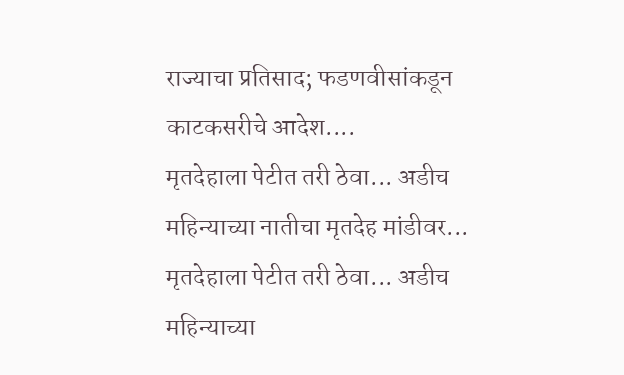राज्याचा प्रतिसाद; फडणवीसांकडून काटकसरीचे आदेश....
मृतदेहाला पेटीत तरी ठेवा... अडीच महिन्याच्या नातीचा मृतदेह मांडीवर...
मृतदेहाला पेटीत तरी ठेवा... अडीच महिन्याच्या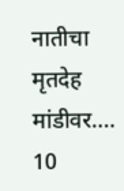नातीचा मृतदेह मांडीवर....
10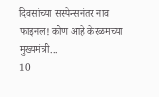दिवसांच्या सस्पेन्सनंतर नाव फाइनल! कोण आहे केरळमच्या मुख्यमंत्री...
10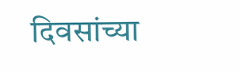दिवसांच्या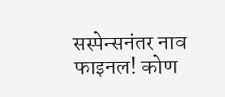सस्पेन्सनंतर नाव फाइनल! कोण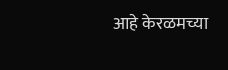आहे केरळमच्या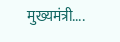मुख्यमंत्री....